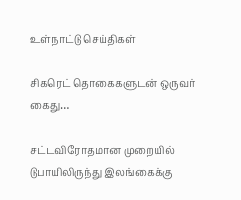உள்நாட்டு செய்திகள்

சிகரெட் தொகைகளுடன் ஒருவர் கைது…

சட்டவிரோதமான முறையில் டுபாயிலிருந்து இலங்கைக்கு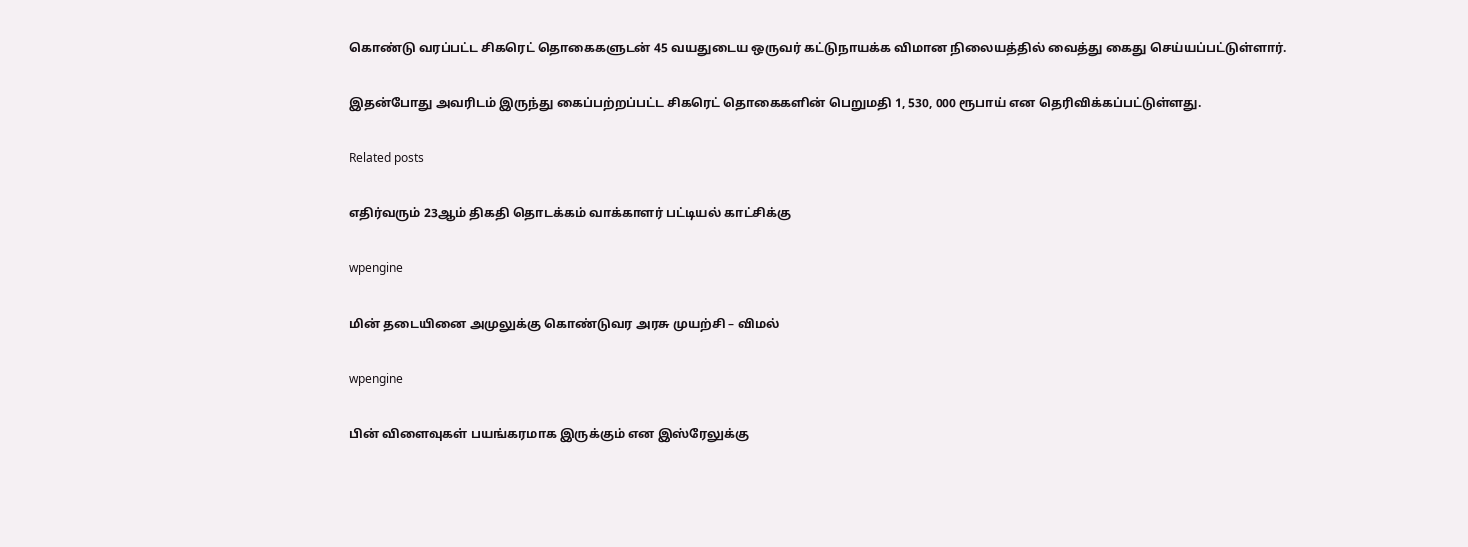கொண்டு வரப்பட்ட சிகரெட் தொகைகளுடன் 45 வயதுடைய ஒருவர் கட்டுநாயக்க விமான நிலையத்தில் வைத்து கைது செய்யப்பட்டுள்ளார்.

இதன்போது அவரிடம் இருந்து கைப்பற்றப்பட்ட சிகரெட் தொகைகளின் பெறுமதி 1, 530, 000 ரூபாய் என தெரிவிக்கப்பட்டுள்ளது.

Related posts

எதிர்வரும் 23ஆம் திகதி தொடக்கம் வாக்காளர் பட்டியல் காட்சிக்கு

wpengine

மின் தடையினை அமுலுக்கு கொண்டுவர அரசு முயற்சி – விமல்

wpengine

பின் விளைவுகள் பயங்கரமாக இருக்கும் என இஸ்ரேலுக்கு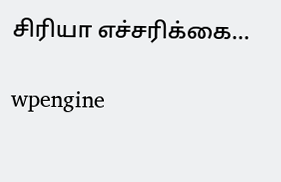சிரியா எச்சரிக்கை…

wpengine